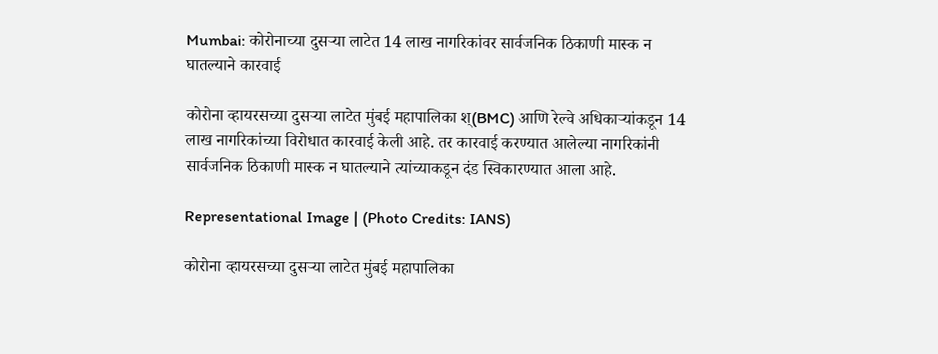Mumbai: कोरोनाच्या दुसऱ्या लाटेत 14 लाख नागरिकांवर सार्वजनिक ठिकाणी मास्क न घातल्याने कारवाई

कोरोना व्हायरसच्या दुसऱ्या लाटेत मुंबई महापालिका श्(BMC) आणि रेल्वे अधिकाऱ्यांकडून 14 लाख नागरिकांच्या विरोधात कारवाई केली आहे. तर कारवाई करण्यात आलेल्या नागरिकांनी सार्वजनिक ठिकाणी मास्क न घातल्याने त्यांच्याकडून दंड स्विकारण्यात आला आहे.

Representational Image | (Photo Credits: IANS)

कोरोना व्हायरसच्या दुसऱ्या लाटेत मुंबई महापालिका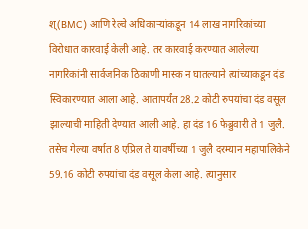श्(BMC) आणि रेल्वे अधिकाऱ्यांकडून 14 लाख नागरिकांच्या विरोधात कारवाई केली आहे. तर कारवाई करण्यात आलेल्या नागरिकांनी सार्वजनिक ठिकाणी मास्क न घातल्याने त्यांच्याकडून दंड स्विकारण्यात आला आहे. आतापर्यंत 28.2 कोटी रुपयांचा दंड वसूल झाल्याची माहिती देण्यात आली आहे. हा दंड 16 फेब्रुवारी ते 1 जुलै. तसेच गेल्या वर्षात 8 एप्रिल ते यावर्षीच्या 1 जुलै दरम्यान महापालिकेने 59.16 कोटी रुपयांचा दंड वसूल केला आहे. त्यानुसार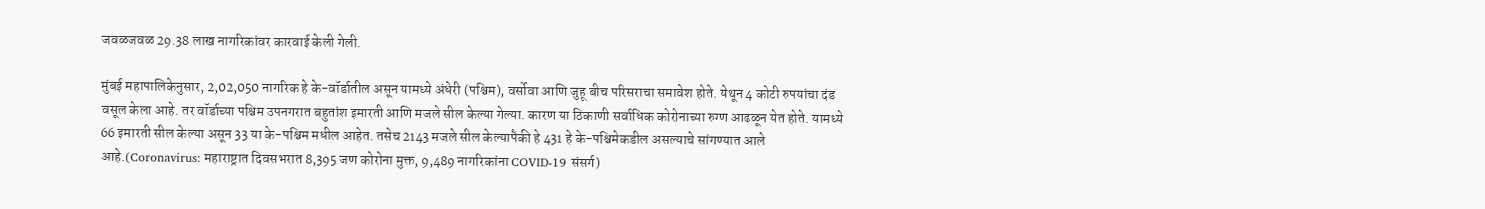जवळजवळ 29.38 लाख नागरिकांवर कारवाई केली गेली.

मुंबई महापालिकेनुसार, 2,02,050 नागरिक हे के-वॉर्डातील असून यामध्ये अंधेरी (पश्चिम), वर्सोवा आणि जुहू बीच परिसराचा समावेश होते. येथून 4 कोटी रुपयांचा दंड वसूल केला आहे. तर वॉर्डाच्या पश्चिम उपनगरात बहुतांश इमारती आणि मजले सील केल्या गेल्या. कारण या ठिकाणी सर्वाधिक कोरोनाच्या रुग्ण आढळून येत होते. यामध्ये 66 इमारती सील केल्या असून 33 या के-पश्चिम मधील आहेत. तसेच 2143 मजले सील केल्यापैकी हे 431 हे के-पश्चिमेकडील असल्याचे सांगण्यात आले आहे.(Coronavirus: महाराष्ट्रात दिवसभरात 8,395 जण कोरोना मुक्त, 9,489 नागरिकांना COVID-19 संसर्ग)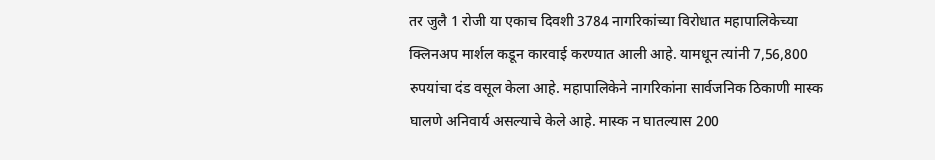तर जुलै 1 रोजी या एकाच दिवशी 3784 नागरिकांच्या विरोधात महापालिकेच्या क्लिनअप मार्शल कडून कारवाई करण्यात आली आहे. यामधून त्यांनी 7,56,800 रुपयांचा दंड वसूल केला आहे. महापालिकेने नागरिकांना सार्वजनिक ठिकाणी मास्क घालणे अनिवार्य असल्याचे केले आहे. मास्क न घातल्यास 200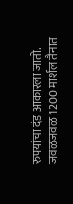रुपयांचा दंड आकारला जातो. जवळजवळ 1200 मार्शल तैनात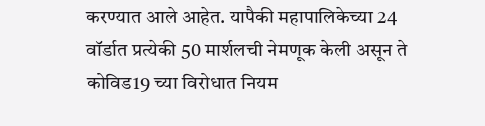करण्यात आले आहेत. यापैकी महापालिकेच्या 24 वॉर्डात प्रत्येकी 50 मार्शलची नेमणूक केली असून ते कोविड19 च्या विरोधात नियम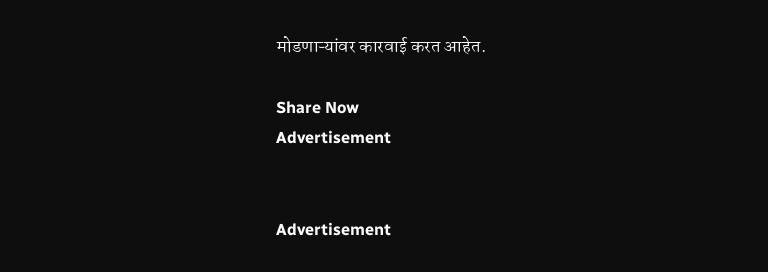मोडणाऱ्यांवर कारवाई करत आहेत.

Share Now
Advertisement


Advertisement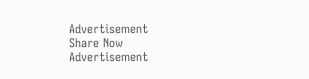Advertisement
Share Now
Advertisement